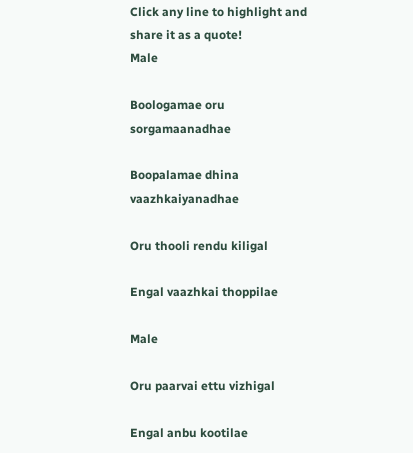Click any line to highlight and share it as a quote!
Male

Boologamae oru sorgamaanadhae

Boopalamae dhina vaazhkaiyanadhae

Oru thooli rendu kiligal

Engal vaazhkai thoppilae

Male

Oru paarvai ettu vizhigal

Engal anbu kootilae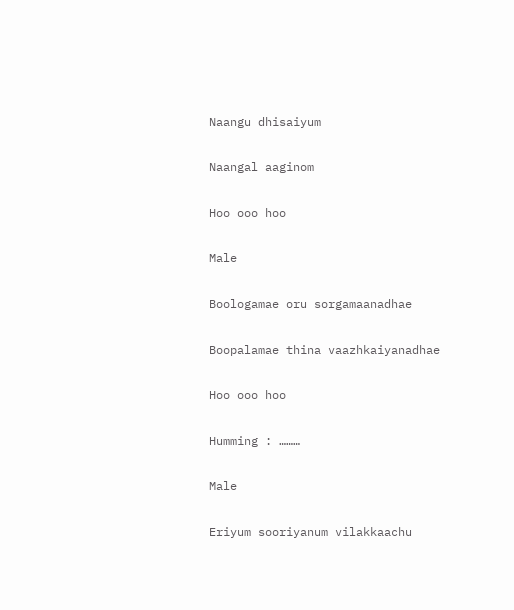Naangu dhisaiyum

Naangal aaginom

Hoo ooo hoo

Male

Boologamae oru sorgamaanadhae

Boopalamae thina vaazhkaiyanadhae

Hoo ooo hoo

Humming : ………

Male

Eriyum sooriyanum vilakkaachu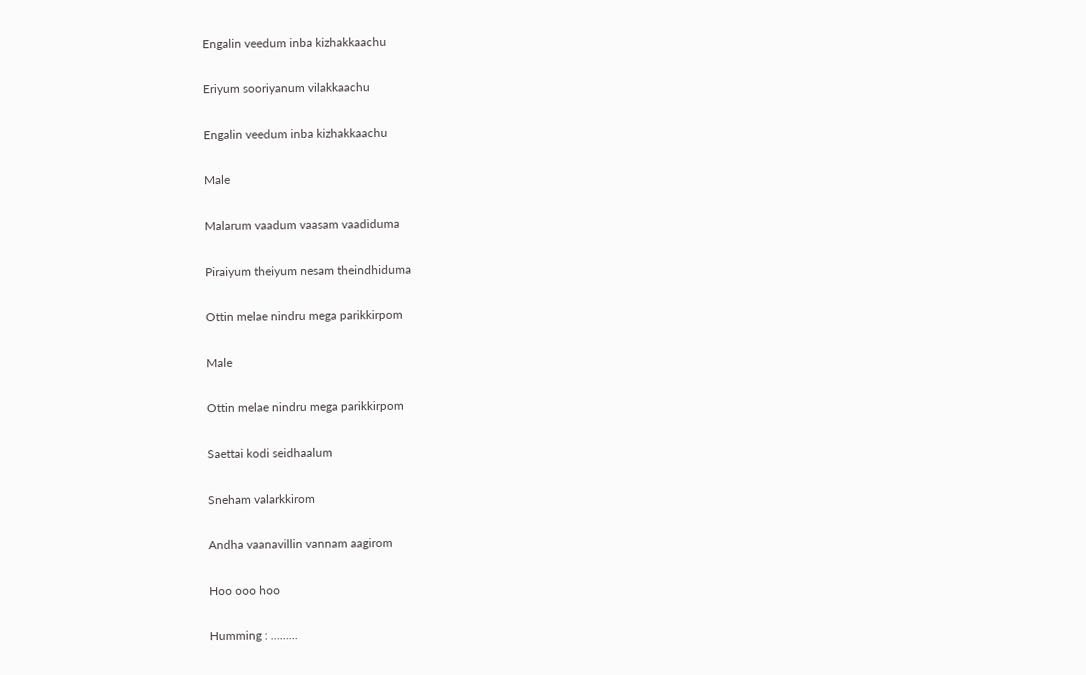Engalin veedum inba kizhakkaachu

Eriyum sooriyanum vilakkaachu

Engalin veedum inba kizhakkaachu

Male

Malarum vaadum vaasam vaadiduma

Piraiyum theiyum nesam theindhiduma

Ottin melae nindru mega parikkirpom

Male

Ottin melae nindru mega parikkirpom

Saettai kodi seidhaalum

Sneham valarkkirom

Andha vaanavillin vannam aagirom

Hoo ooo hoo

Humming : ………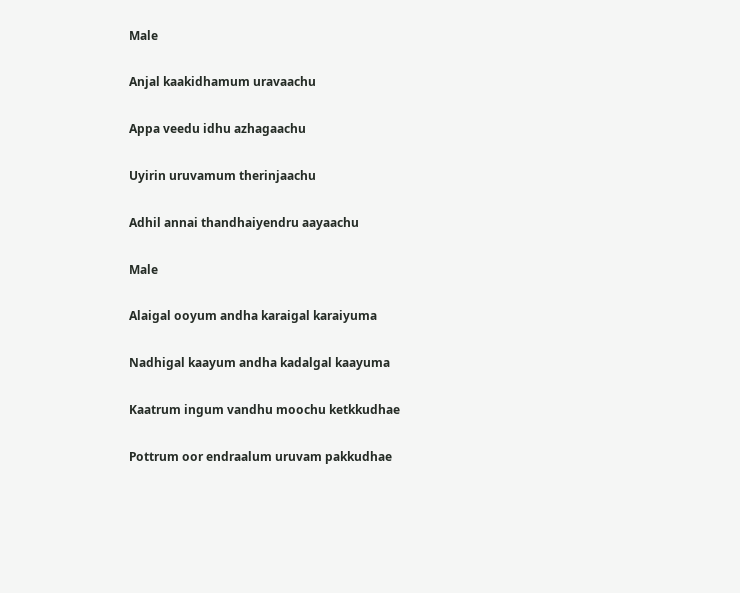Male

Anjal kaakidhamum uravaachu

Appa veedu idhu azhagaachu

Uyirin uruvamum therinjaachu

Adhil annai thandhaiyendru aayaachu

Male

Alaigal ooyum andha karaigal karaiyuma

Nadhigal kaayum andha kadalgal kaayuma

Kaatrum ingum vandhu moochu ketkkudhae

Pottrum oor endraalum uruvam pakkudhae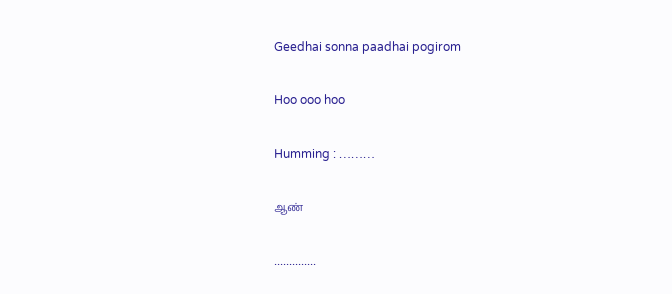Geedhai sonna paadhai pogirom

Hoo ooo hoo

Humming : ………

ஆண்

..............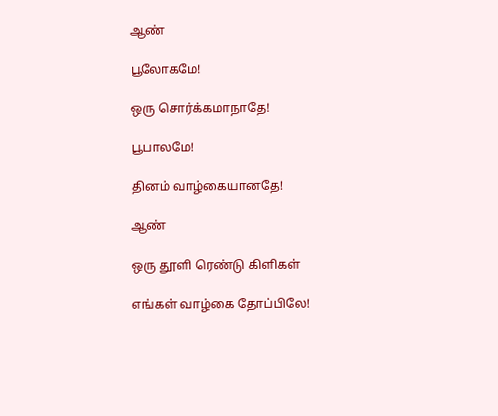ஆண்

பூலோகமே!

ஒரு சொர்க்கமாநாதே!

பூபாலமே!

தினம் வாழ்கையானதே!

ஆண்

ஒரு தூளி ரெண்டு கிளிகள்

எங்கள் வாழ்கை தோப்பிலே!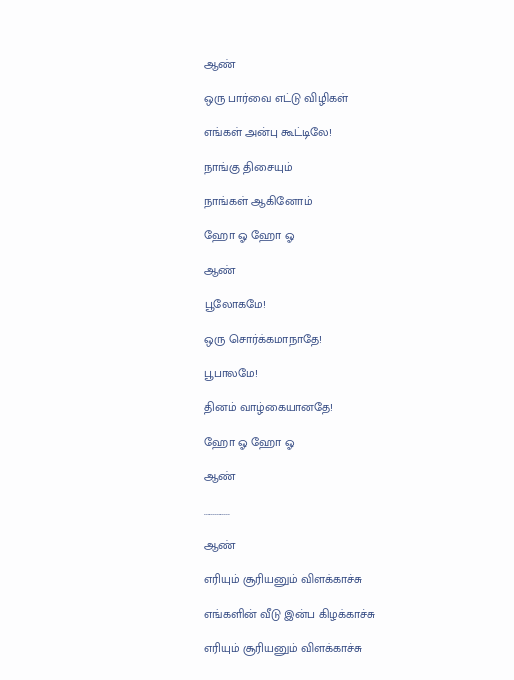ஆண்

ஒரு பார்வை எட்டு விழிகள்

எங்கள் அன்பு கூட்டிலே!

நாங்கு திசையும்

நாங்கள் ஆகினோம்

ஹோ ஓ ஹோ ஓ

ஆண்

பூலோகமே!

ஒரு சொர்க்கமாநாதே!

பூபாலமே!

தினம் வாழ்கையானதே!

ஹோ ஓ ஹோ ஓ

ஆண்

..............

ஆண்

எரியும் சூரியனும் விளக்காச்சு

எங்களின் வீடு இன்ப கிழக்காச்சு

எரியும் சூரியனும் விளக்காச்சு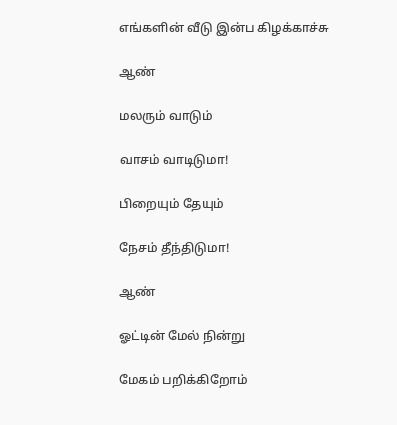எங்களின் வீடு இன்ப கிழக்காச்சு

ஆண்

மலரும் வாடும்

வாசம் வாடிடுமா!

பிறையும் தேயும்

நேசம் தீந்திடுமா!

ஆண்

ஓட்டின் மேல் நின்று

மேகம் பறிக்கிறோம்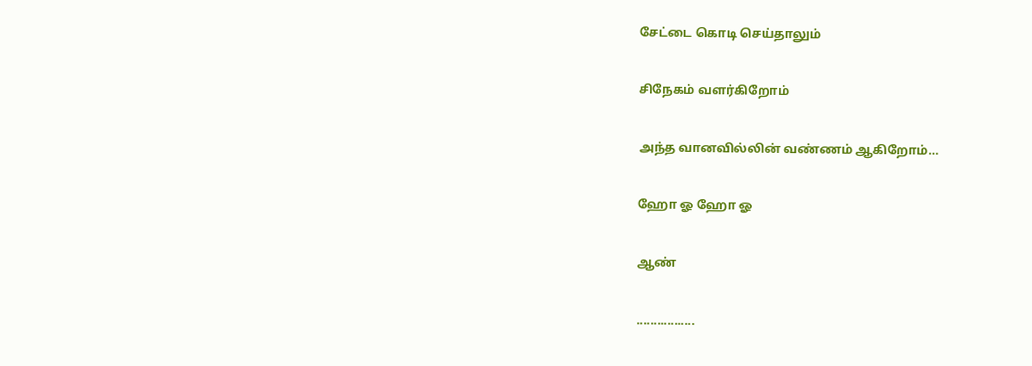சேட்டை கொடி செய்தாலும்

சிநேகம் வளர்கிறோம்

அந்த வானவில்லின் வண்ணம் ஆகிறோம்…

ஹோ ஓ ஹோ ஓ

ஆண்

.................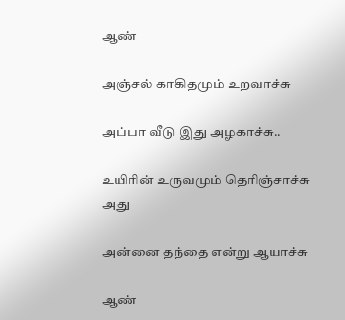ஆண்

அஞ்சல் காகிதமும் உறவாச்சு

அப்பா வீடு இது அழகாச்சு..

உயிரின் உருவமும் தெரிஞ்சாச்சு அது

அன்னை தந்தை என்று ஆயாச்சு

ஆண்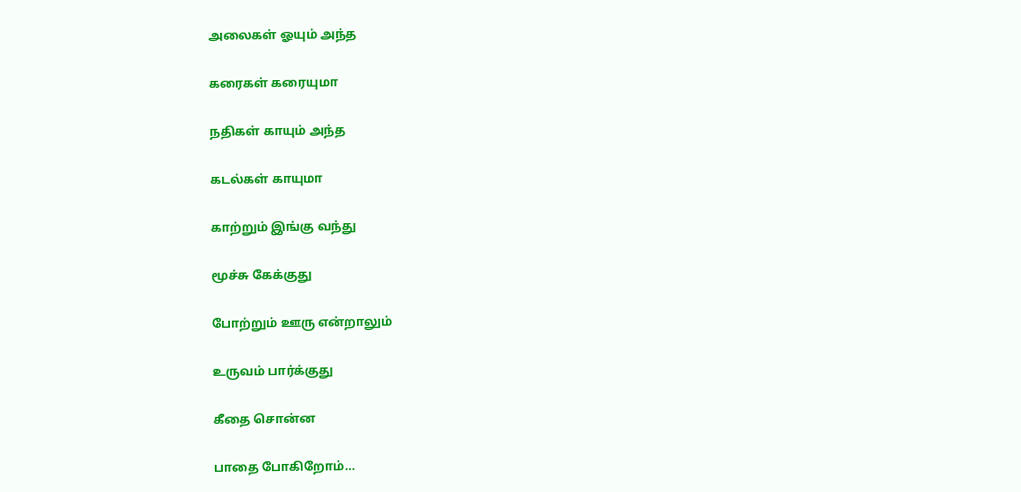அலைகள் ஓயும் அந்த

கரைகள் கரையுமா

நதிகள் காயும் அந்த

கடல்கள் காயுமா

காற்றும் இங்கு வந்து

மூச்சு கேக்குது

போற்றும் ஊரு என்றாலும்

உருவம் பார்க்குது

கீதை சொன்ன

பாதை போகிறோம்…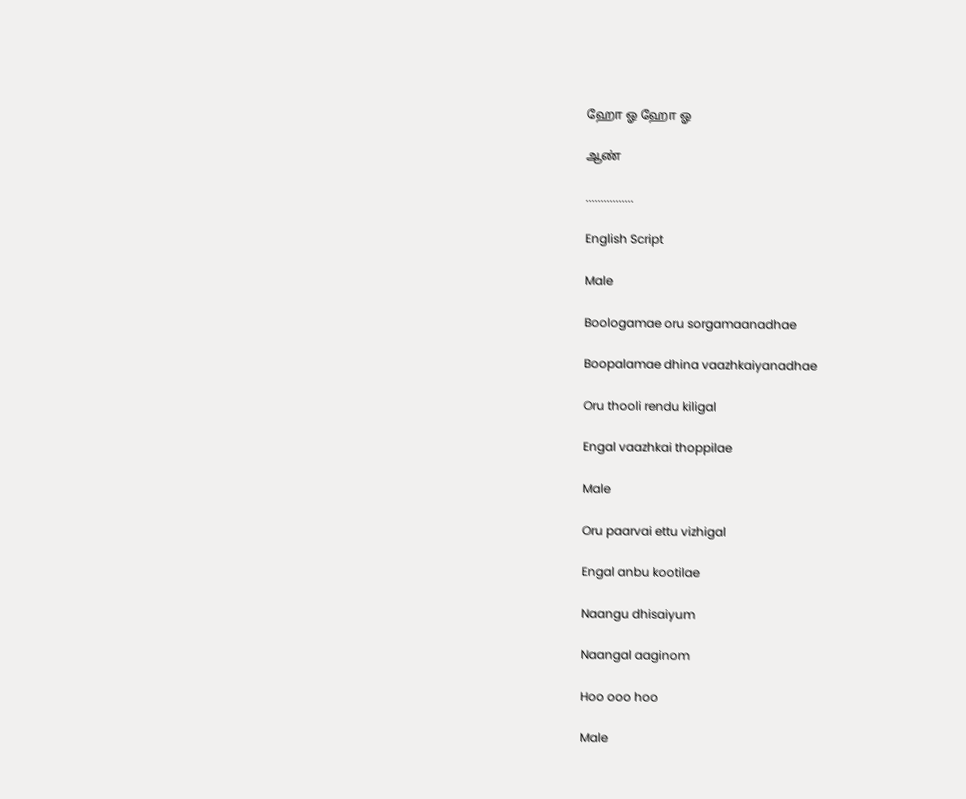ஹோ ஓ ஹோ ஓ

ஆண்

................

English Script

Male

Boologamae oru sorgamaanadhae

Boopalamae dhina vaazhkaiyanadhae

Oru thooli rendu kiligal

Engal vaazhkai thoppilae

Male

Oru paarvai ettu vizhigal

Engal anbu kootilae

Naangu dhisaiyum

Naangal aaginom

Hoo ooo hoo

Male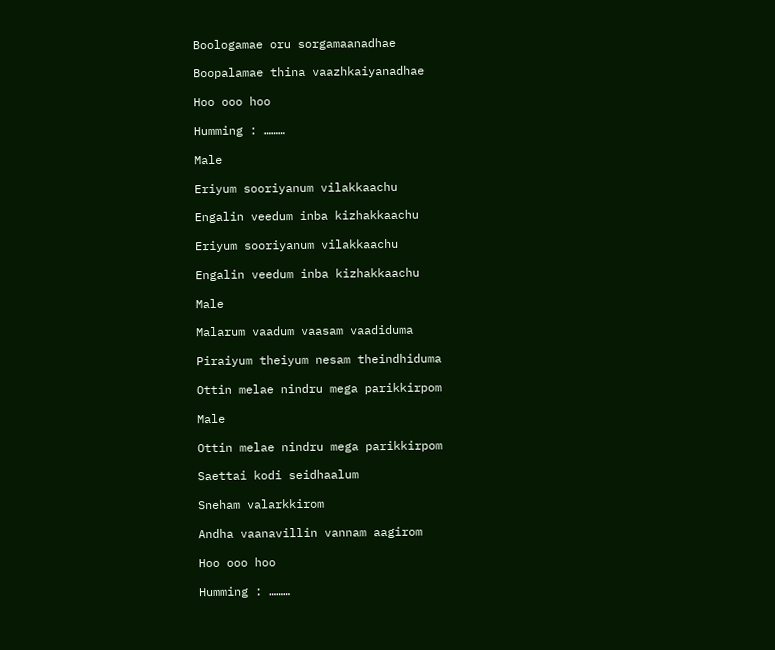Boologamae oru sorgamaanadhae

Boopalamae thina vaazhkaiyanadhae

Hoo ooo hoo

Humming : ………

Male

Eriyum sooriyanum vilakkaachu

Engalin veedum inba kizhakkaachu

Eriyum sooriyanum vilakkaachu

Engalin veedum inba kizhakkaachu

Male

Malarum vaadum vaasam vaadiduma

Piraiyum theiyum nesam theindhiduma

Ottin melae nindru mega parikkirpom

Male

Ottin melae nindru mega parikkirpom

Saettai kodi seidhaalum

Sneham valarkkirom

Andha vaanavillin vannam aagirom

Hoo ooo hoo

Humming : ………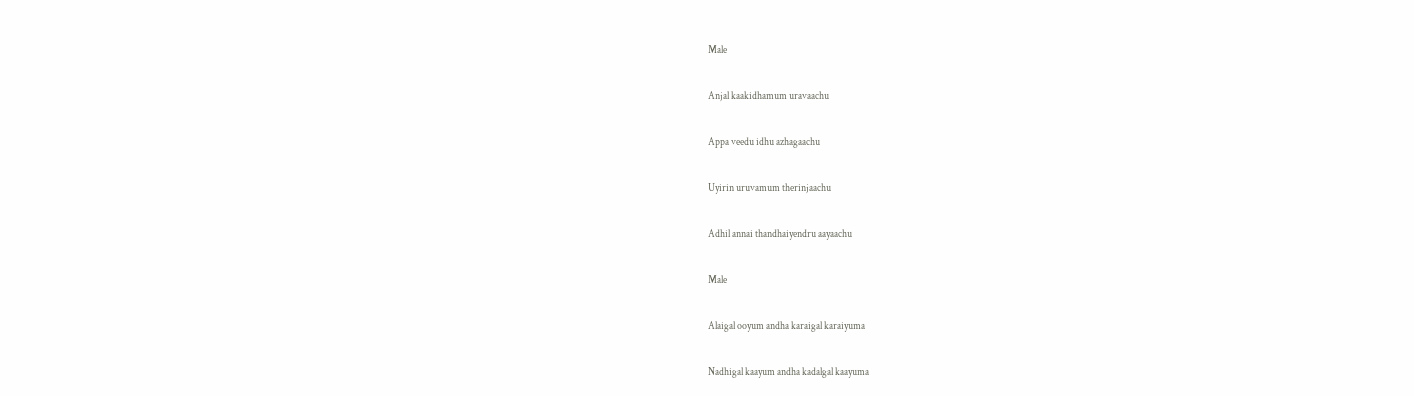Male

Anjal kaakidhamum uravaachu

Appa veedu idhu azhagaachu

Uyirin uruvamum therinjaachu

Adhil annai thandhaiyendru aayaachu

Male

Alaigal ooyum andha karaigal karaiyuma

Nadhigal kaayum andha kadalgal kaayuma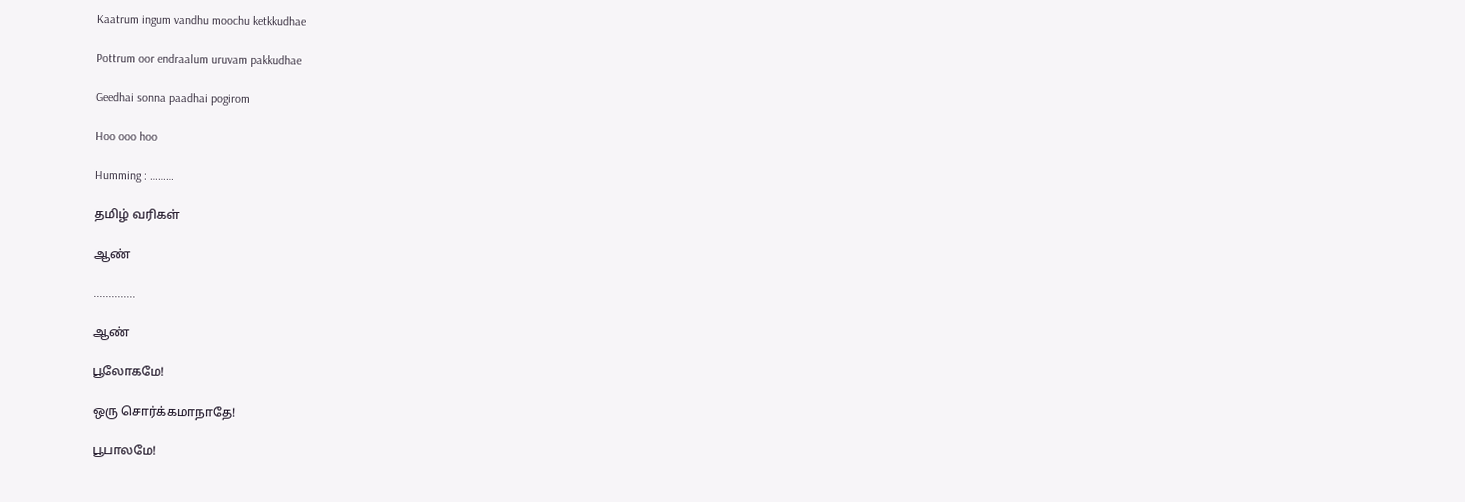Kaatrum ingum vandhu moochu ketkkudhae

Pottrum oor endraalum uruvam pakkudhae

Geedhai sonna paadhai pogirom

Hoo ooo hoo

Humming : ………

தமிழ் வரிகள்

ஆண்

..............

ஆண்

பூலோகமே!

ஒரு சொர்க்கமாநாதே!

பூபாலமே!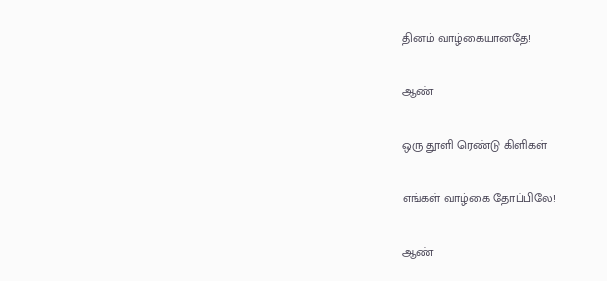தினம் வாழ்கையானதே!

ஆண்

ஒரு தூளி ரெண்டு கிளிகள்

எங்கள் வாழ்கை தோப்பிலே!

ஆண்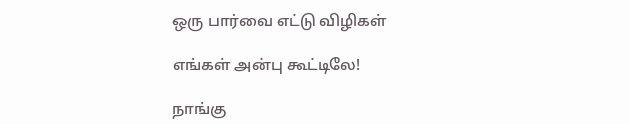ஒரு பார்வை எட்டு விழிகள்

எங்கள் அன்பு கூட்டிலே!

நாங்கு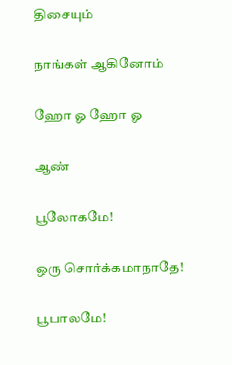திசையும்

நாங்கள் ஆகினோம்

ஹோ ஓ ஹோ ஓ

ஆண்

பூலோகமே!

ஒரு சொர்க்கமாநாதே!

பூபாலமே!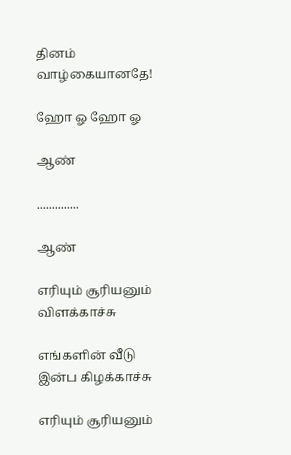தினம் வாழ்கையானதே!

ஹோ ஓ ஹோ ஓ

ஆண்

..............

ஆண்

எரியும் சூரியனும் விளக்காச்சு

எங்களின் வீடு இன்ப கிழக்காச்சு

எரியும் சூரியனும்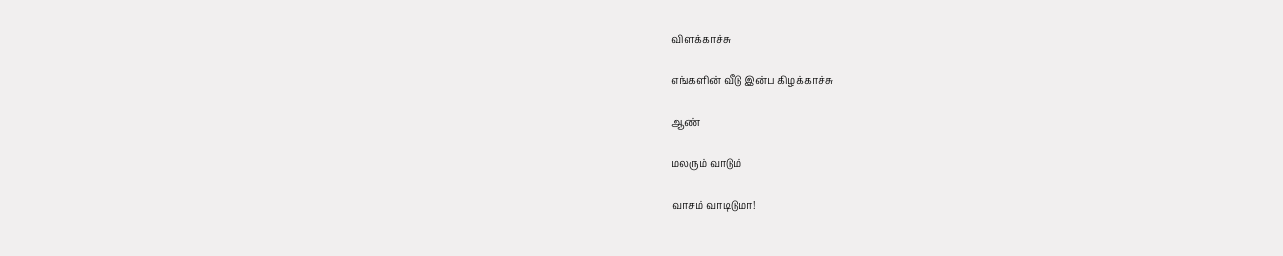விளக்காச்சு

எங்களின் வீடு இன்ப கிழக்காச்சு

ஆண்

மலரும் வாடும்

வாசம் வாடிடுமா!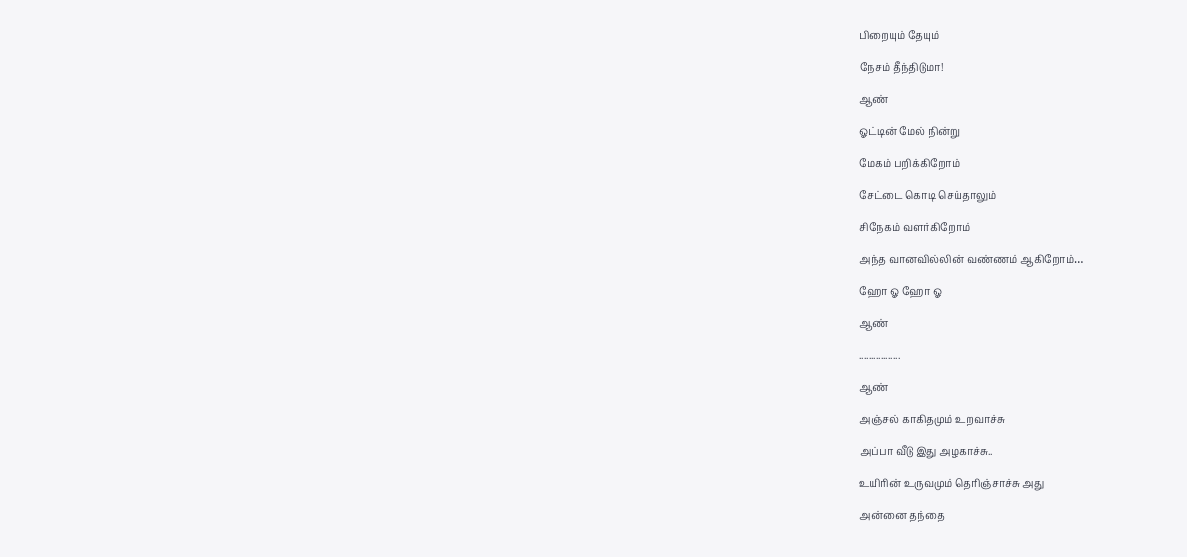பிறையும் தேயும்

நேசம் தீந்திடுமா!

ஆண்

ஓட்டின் மேல் நின்று

மேகம் பறிக்கிறோம்

சேட்டை கொடி செய்தாலும்

சிநேகம் வளர்கிறோம்

அந்த வானவில்லின் வண்ணம் ஆகிறோம்…

ஹோ ஓ ஹோ ஓ

ஆண்

.................

ஆண்

அஞ்சல் காகிதமும் உறவாச்சு

அப்பா வீடு இது அழகாச்சு..

உயிரின் உருவமும் தெரிஞ்சாச்சு அது

அன்னை தந்தை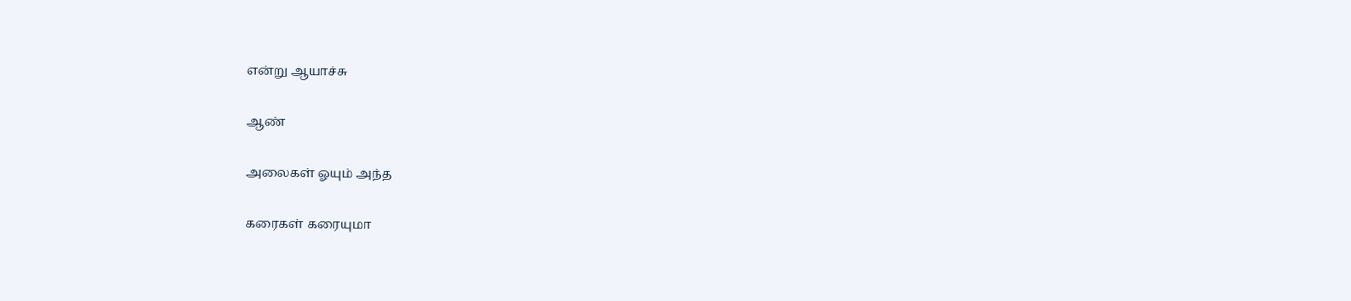என்று ஆயாச்சு

ஆண்

அலைகள் ஓயும் அந்த

கரைகள் கரையுமா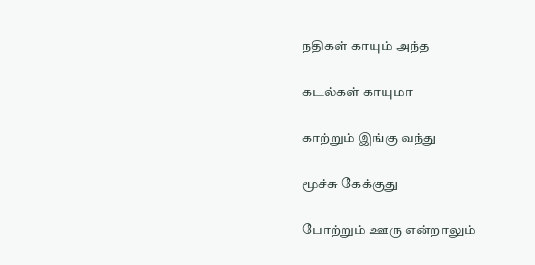நதிகள் காயும் அந்த

கடல்கள் காயுமா

காற்றும் இங்கு வந்து

மூச்சு கேக்குது

போற்றும் ஊரு என்றாலும்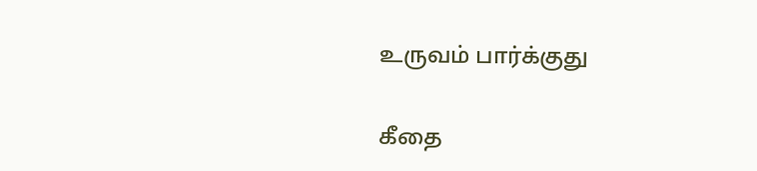உருவம் பார்க்குது

கீதை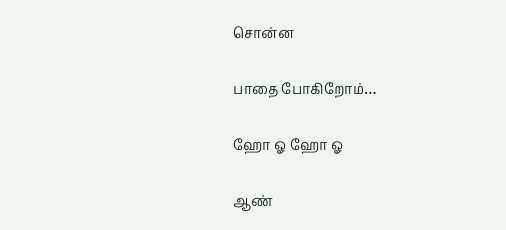சொன்ன

பாதை போகிறோம்…

ஹோ ஓ ஹோ ஓ

ஆண்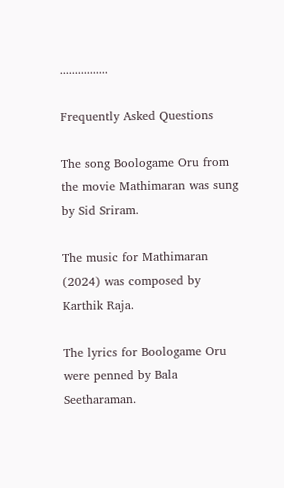................

Frequently Asked Questions

The song Boologame Oru from the movie Mathimaran was sung by Sid Sriram.

The music for Mathimaran (2024) was composed by Karthik Raja.

The lyrics for Boologame Oru were penned by Bala Seetharaman.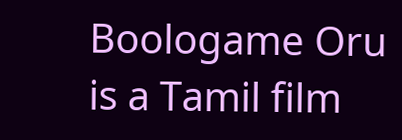Boologame Oru is a Tamil film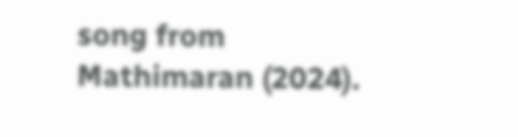song from Mathimaran (2024).